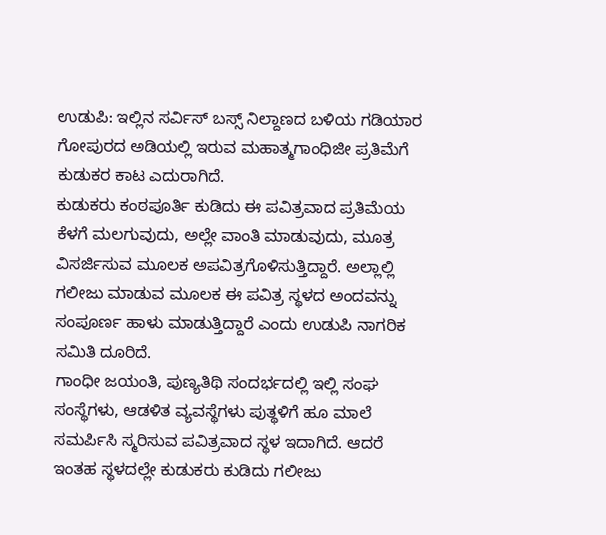ಉಡುಪಿ: ಇಲ್ಲಿನ ಸರ್ವಿಸ್ ಬಸ್ಸ್ ನಿಲ್ದಾಣದ ಬಳಿಯ ಗಡಿಯಾರ ಗೋಪುರದ ಅಡಿಯಲ್ಲಿ ಇರುವ ಮಹಾತ್ಮಗಾಂಧಿಜೀ ಪ್ರತಿಮೆಗೆ ಕುಡುಕರ ಕಾಟ ಎದುರಾಗಿದೆ.
ಕುಡುಕರು ಕಂಠಪೂರ್ತಿ ಕುಡಿದು ಈ ಪವಿತ್ರವಾದ ಪ್ರತಿಮೆಯ ಕೆಳಗೆ ಮಲಗುವುದು, ಅಲ್ಲೇ ವಾಂತಿ ಮಾಡುವುದು, ಮೂತ್ರ ವಿಸರ್ಜಿಸುವ ಮೂಲಕ ಅಪವಿತ್ರಗೊಳಿಸುತ್ತಿದ್ದಾರೆ. ಅಲ್ಲಾಲ್ಲಿ ಗಲೀಜು ಮಾಡುವ ಮೂಲಕ ಈ ಪವಿತ್ರ ಸ್ಥಳದ ಅಂದವನ್ನು ಸಂಪೂರ್ಣ ಹಾಳು ಮಾಡುತ್ತಿದ್ದಾರೆ ಎಂದು ಉಡುಪಿ ನಾಗರಿಕ ಸಮಿತಿ ದೂರಿದೆ.
ಗಾಂಧೀ ಜಯಂತಿ, ಪುಣ್ಯತಿಥಿ ಸಂದರ್ಭದಲ್ಲಿ ಇಲ್ಲಿ ಸಂಘ ಸಂಸ್ಥೆಗಳು, ಆಡಳಿತ ವ್ಯವಸ್ಥೆಗಳು ಪುತ್ಥಳಿಗೆ ಹೂ ಮಾಲೆ ಸಮರ್ಪಿಸಿ ಸ್ಮರಿಸುವ ಪವಿತ್ರವಾದ ಸ್ಥಳ ಇದಾಗಿದೆ. ಆದರೆ ಇಂತಹ ಸ್ಥಳದಲ್ಲೇ ಕುಡುಕರು ಕುಡಿದು ಗಲೀಜು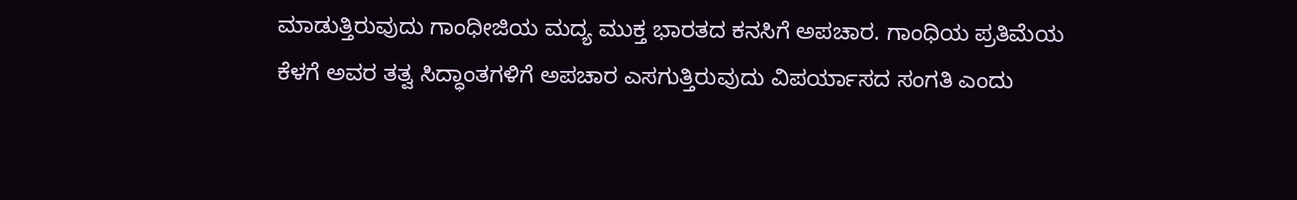ಮಾಡುತ್ತಿರುವುದು ಗಾಂಧೀಜಿಯ ಮದ್ಯ ಮುಕ್ತ ಭಾರತದ ಕನಸಿಗೆ ಅಪಚಾರ. ಗಾಂಧಿಯ ಪ್ರತಿಮೆಯ ಕೆಳಗೆ ಅವರ ತತ್ವ ಸಿದ್ಧಾಂತಗಳಿಗೆ ಅಪಚಾರ ಎಸಗುತ್ತಿರುವುದು ವಿಪರ್ಯಾಸದ ಸಂಗತಿ ಎಂದು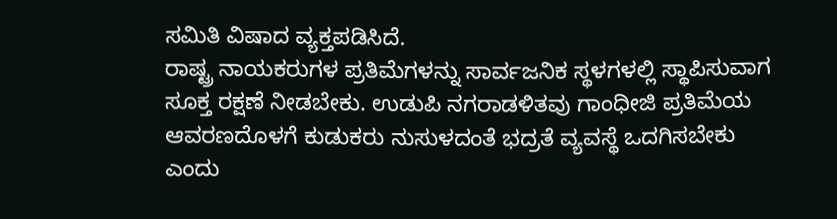ಸಮಿತಿ ವಿಷಾದ ವ್ಯಕ್ತಪಡಿಸಿದೆ.
ರಾಷ್ಟ್ರ ನಾಯಕರುಗಳ ಪ್ರತಿಮೆಗಳನ್ನು ಸಾರ್ವಜನಿಕ ಸ್ಥಳಗಳಲ್ಲಿ ಸ್ಥಾಪಿಸುವಾಗ ಸೂಕ್ತ ರಕ್ಷಣೆ ನೀಡಬೇಕು. ಉಡುಪಿ ನಗರಾಡಳಿತವು ಗಾಂಧೀಜಿ ಪ್ರತಿಮೆಯ ಆವರಣದೊಳಗೆ ಕುಡುಕರು ನುಸುಳದಂತೆ ಭದ್ರತೆ ವ್ಯವಸ್ಥೆ ಒದಗಿಸಬೇಕು ಎಂದು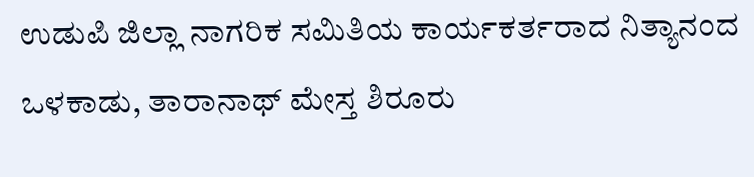ಉಡುಪಿ ಜಿಲ್ಲಾ ನಾಗರಿಕ ಸಮಿತಿಯ ಕಾರ್ಯಕರ್ತರಾದ ನಿತ್ಯಾನಂದ ಒಳಕಾಡು, ತಾರಾನಾಥ್ ಮೇಸ್ತ ಶಿರೂರು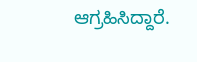ಆಗ್ರಹಿಸಿದ್ದಾರೆ.